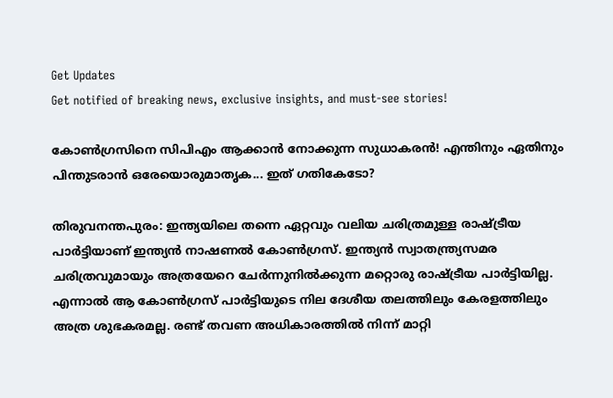Get Updates
Get notified of breaking news, exclusive insights, and must-see stories!

കോൺഗ്രസിനെ സിപിഎം ആക്കാൻ നോക്കുന്ന സുധാകരൻ! എന്തിനും ഏതിനും പിന്തുടരാൻ ഒരേയൊരുമാതൃക... ഇത് ഗതികേടോ?

തിരുവനന്തപുരം: ഇന്ത്യയിലെ തന്നെ ഏറ്റവും വലിയ ചരിത്രമുള്ള രാഷ്ട്രീയ പാർട്ടിയാണ് ഇന്ത്യൻ നാഷണൽ കോൺഗ്രസ്. ഇന്ത്യൻ സ്വാതന്ത്ര്യസമര ചരിത്രവുമായും അത്രയേറെ ചേർന്നുനിൽക്കുന്ന മറ്റൊരു രാഷ്ട്രീയ പാർട്ടിയില്ല. എന്നാൽ ആ കോൺഗ്രസ് പാർട്ടിയുടെ നില ദേശീയ തലത്തിലും കേരളത്തിലും അത്ര ശുഭകരമല്ല. രണ്ട് തവണ അധികാരത്തിൽ നിന്ന് മാറ്റി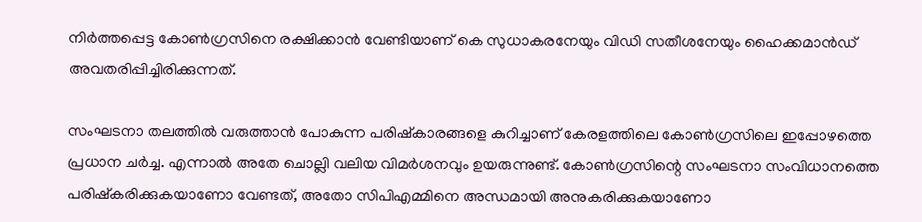നിർത്തപ്പെട്ട കോൺഗ്രസിനെ രക്ഷിക്കാൻ വേണ്ടിയാണ് കെ സുധാകരനേയും വിഡി സതീശനേയും ഹൈക്കമാൻഡ് അവതരിപ്പിച്ചിരിക്കുന്നത്.

സംഘടനാ തലത്തിൽ വരുത്താൻ പോകുന്ന പരിഷ്‌കാരങ്ങളെ കുറിച്ചാണ് കേരളത്തിലെ കോൺഗ്രസിലെ ഇപ്പോഴത്തെ പ്രധാന ചർച്ച. എന്നാൽ അതേ ചൊല്ലി വലിയ വിമർശനവും ഉയരുന്നുണ്ട്. കോൺഗ്രസിന്റെ സംഘടനാ സംവിധാനത്തെ പരിഷ്‌കരിക്കുകയാണോ വേണ്ടത്, അതോ സിപിഎമ്മിനെ അന്ധമായി അനുകരിക്കുകയാണോ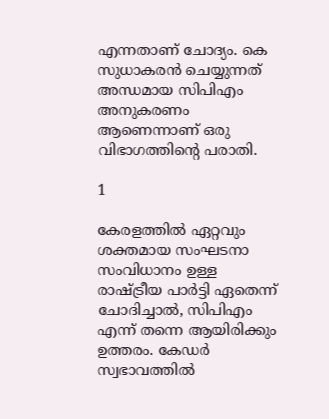എന്നതാണ് ചോദ്യം. കെ സുധാകരൻ ചെയ്യുന്നത് അന്ധമായ സിപിഎം അനുകരണം ആണെന്നാണ് ഒരു വിഭാഗത്തിന്റെ പരാതി.

1

കേരളത്തിൽ ഏറ്റവും ശക്തമായ സംഘടനാ സംവിധാനം ഉള്ള രാഷ്ട്രീയ പാർട്ടി ഏതെന്ന് ചോദിച്ചാൽ, സിപിഎം എന്ന് തന്നെ ആയിരിക്കും ഉത്തരം. കേഡർ സ്വഭാവത്തിൽ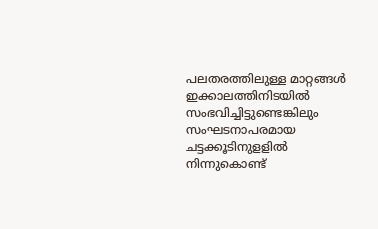പലതരത്തിലുള്ള മാറ്റങ്ങൾ ഇക്കാലത്തിനിടയിൽ സംഭവിച്ചിട്ടുണ്ടെങ്കിലും സംഘടനാപരമായ ചട്ടക്കൂടിനുളളിൽ നിന്നുകൊണ്ട്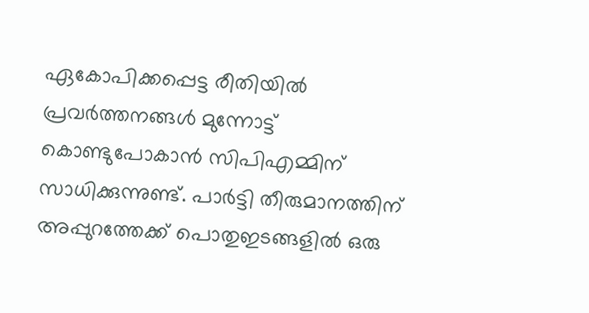ഏകോപിക്കപ്പെട്ട രീതിയിൽ പ്രവർത്തനങ്ങൾ മുന്നോട്ട് കൊണ്ടുപോകാൻ സിപിഎമ്മിന് സാധിക്കുന്നുണ്ട്. പാർട്ടി തീരുമാനത്തിന് അപ്പുറത്തേക്ക് പൊതുഇടങ്ങളിൽ ഒരു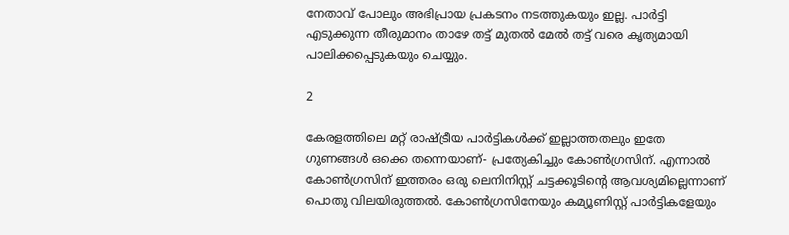നേതാവ് പോലും അഭിപ്രായ പ്രകടനം നടത്തുകയും ഇല്ല. പാർട്ടി എടുക്കുന്ന തീരുമാനം താഴേ തട്ട് മുതൽ മേൽ തട്ട് വരെ കൃത്യമായി പാലിക്കപ്പെടുകയും ചെയ്യും.

2

കേരളത്തിലെ മറ്റ് രാഷ്ട്രീയ പാർട്ടികൾക്ക് ഇല്ലാത്തതലും ഇതേ ഗുണങ്ങൾ ഒക്കെ തന്നെയാണ്- പ്രത്യേകിച്ചും കോൺഗ്രസിന്. എന്നാൽ കോൺഗ്രസിന് ഇത്തരം ഒരു ലെനിനിസ്റ്റ് ചട്ടക്കൂടിന്റെ ആവശ്യമില്ലെന്നാണ് പൊതു വിലയിരുത്തൽ. കോൺഗ്രസിനേയും കമ്യൂണിസ്റ്റ് പാർട്ടികളേയും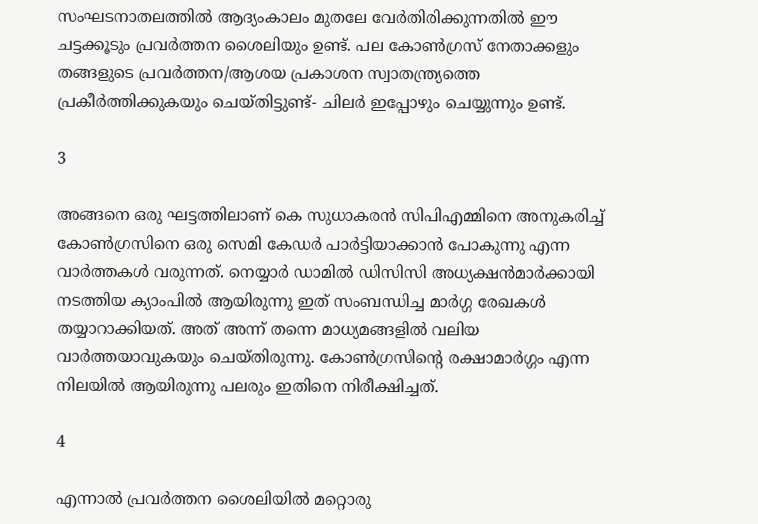സംഘടനാതലത്തിൽ ആദ്യംകാലം മുതലേ വേർതിരിക്കുന്നതിൽ ഈ ചട്ടക്കൂടും പ്രവർത്തന ശൈലിയും ഉണ്ട്. പല കോൺഗ്രസ് നേതാക്കളും തങ്ങളുടെ പ്രവർത്തന/ആശയ പ്രകാശന സ്വാതന്ത്ര്യത്തെ പ്രകീർത്തിക്കുകയും ചെയ്തിട്ടുണ്ട്- ചിലർ ഇപ്പോഴും ചെയ്യുന്നും ഉണ്ട്.

3

അങ്ങനെ ഒരു ഘട്ടത്തിലാണ് കെ സുധാകരൻ സിപിഎമ്മിനെ അനുകരിച്ച് കോൺഗ്രസിനെ ഒരു സെമി കേഡർ പാർട്ടിയാക്കാൻ പോകുന്നു എന്ന വാർത്തകൾ വരുന്നത്. നെയ്യാർ ഡാമിൽ ഡിസിസി അധ്യക്ഷൻമാർക്കായി നടത്തിയ ക്യാംപിൽ ആയിരുന്നു ഇത് സംബന്ധിച്ച മാർഗ്ഗ രേഖകൾ തയ്യാറാക്കിയത്. അത് അന്ന് തന്നെ മാധ്യമങ്ങളിൽ വലിയ വാർത്തയാവുകയും ചെയ്തിരുന്നു. കോൺഗ്രസിന്റെ രക്ഷാമാർഗ്ഗം എന്ന നിലയിൽ ആയിരുന്നു പലരും ഇതിനെ നിരീക്ഷിച്ചത്.

4

എന്നാൽ പ്രവർത്തന ശൈലിയിൽ മറ്റൊരു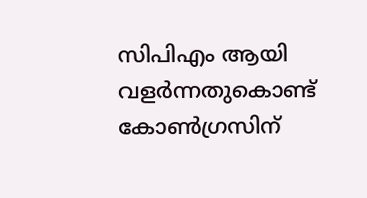സിപിഎം ആയി വളർന്നതുകൊണ്ട് കോൺഗ്രസിന്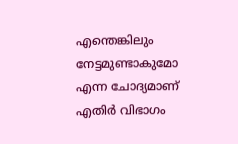എന്തെങ്കിലും നേട്ടമുണ്ടാകുമോ എന്ന ചോദ്യമാണ് എതിർ വിഭാഗം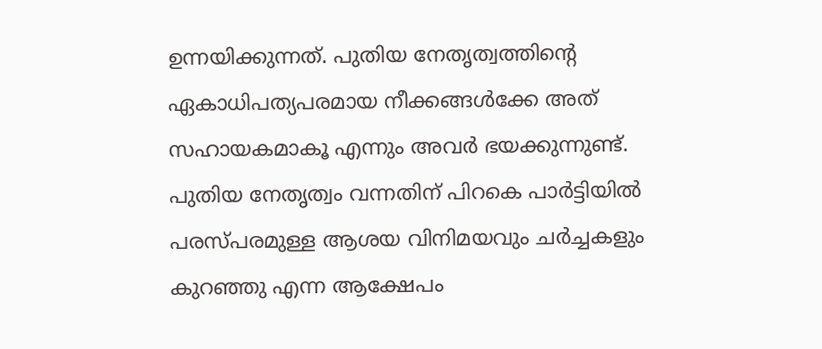ഉന്നയിക്കുന്നത്. പുതിയ നേതൃത്വത്തിന്റെ ഏകാധിപത്യപരമായ നീക്കങ്ങൾക്കേ അത് സഹായകമാകൂ എന്നും അവർ ഭയക്കുന്നുണ്ട്. പുതിയ നേതൃത്വം വന്നതിന് പിറകെ പാർട്ടിയിൽ പരസ്പരമുള്ള ആശയ വിനിമയവും ചർച്ചകളും കുറഞ്ഞു എന്ന ആക്ഷേപം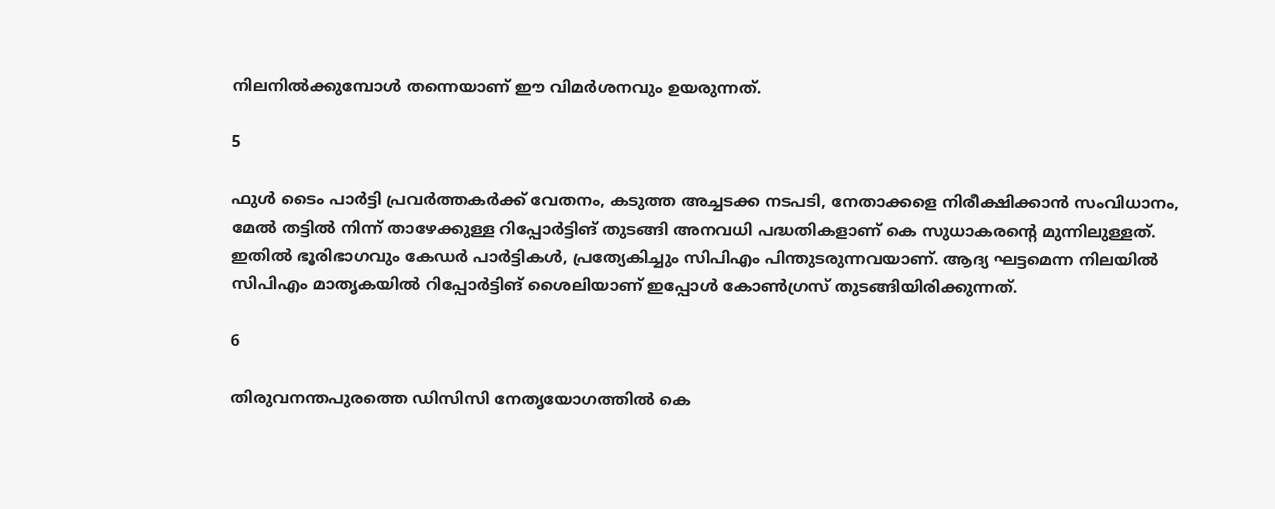നിലനിൽക്കുമ്പോൾ തന്നെയാണ് ഈ വിമർശനവും ഉയരുന്നത്.

5

ഫുൾ ടൈം പാർട്ടി പ്രവർത്തകർക്ക് വേതനം, കടുത്ത അച്ചടക്ക നടപടി, നേതാക്കളെ നിരീക്ഷിക്കാൻ സംവിധാനം, മേൽ തട്ടിൽ നിന്ന് താഴേക്കുള്ള റിപ്പോർട്ടിങ് തുടങ്ങി അനവധി പദ്ധതികളാണ് കെ സുധാകരന്റെ മുന്നിലുള്ളത്. ഇതിൽ ഭൂരിഭാഗവും കേഡർ പാർട്ടികൾ, പ്രത്യേകിച്ചും സിപിഎം പിന്തുടരുന്നവയാണ്. ആദ്യ ഘട്ടമെന്ന നിലയിൽ സിപിഎം മാതൃകയിൽ റിപ്പോർട്ടിങ് ശൈലിയാണ് ഇപ്പോൾ കോൺഗ്രസ് തുടങ്ങിയിരിക്കുന്നത്.

6

തിരുവനന്തപുരത്തെ ഡിസിസി നേതൃയോഗത്തിൽ കെ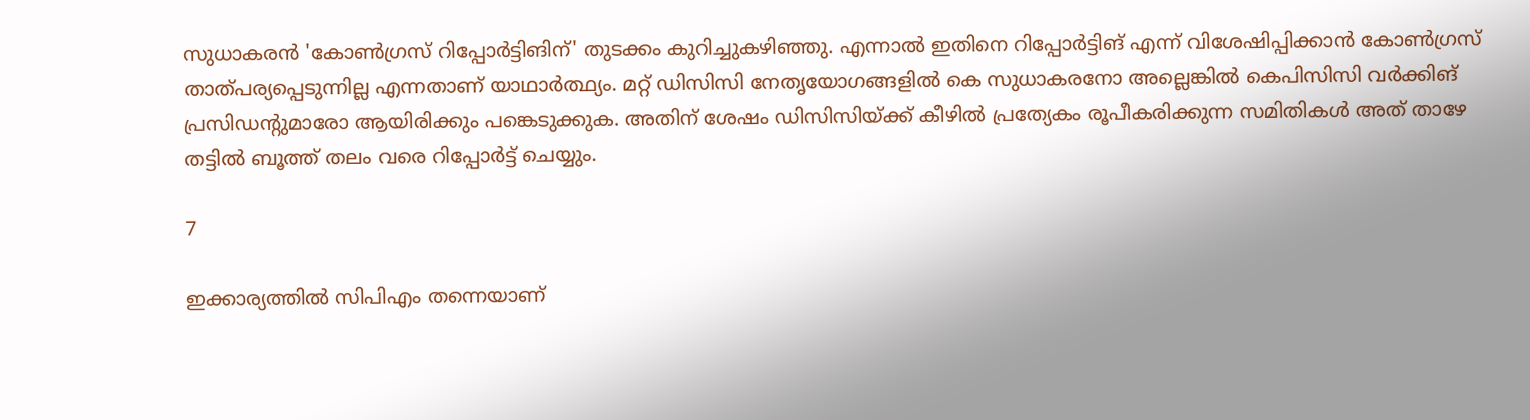സുധാകരൻ 'കോൺഗ്രസ് റിപ്പോർട്ടിങിന്' തുടക്കം കുറിച്ചുകഴിഞ്ഞു. എന്നാൽ ഇതിനെ റിപ്പോർട്ടിങ് എന്ന് വിശേഷിപ്പിക്കാൻ കോൺഗ്രസ് താത്പര്യപ്പെടുന്നില്ല എന്നതാണ് യാഥാർത്ഥ്യം. മറ്റ് ഡിസിസി നേതൃയോഗങ്ങളിൽ കെ സുധാകരനോ അല്ലെങ്കിൽ കെപിസിസി വർക്കിങ് പ്രസിഡന്റുമാരോ ആയിരിക്കും പങ്കെടുക്കുക. അതിന് ശേഷം ഡിസിസിയ്ക്ക് കീഴിൽ പ്രത്യേകം രൂപീകരിക്കുന്ന സമിതികൾ അത് താഴേ തട്ടിൽ ബൂത്ത് തലം വരെ റിപ്പോർട്ട് ചെയ്യും.

7

ഇക്കാര്യത്തിൽ സിപിഎം തന്നെയാണ്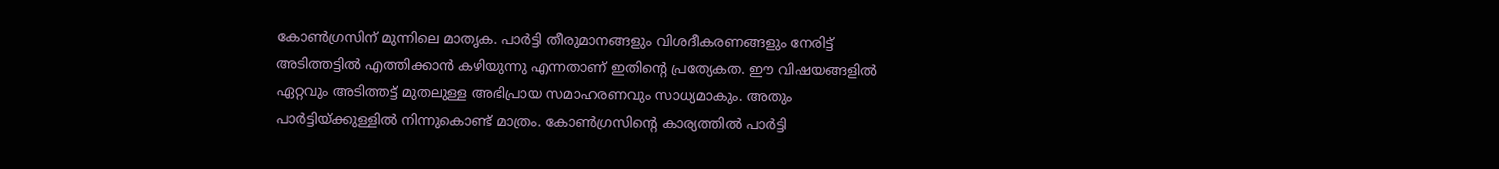കോൺഗ്രസിന് മുന്നിലെ മാതൃക. പാർട്ടി തീരുമാനങ്ങളും വിശദീകരണങ്ങളും നേരിട്ട് അടിത്തട്ടിൽ എത്തിക്കാൻ കഴിയുന്നു എന്നതാണ് ഇതിന്റെ പ്രത്യേകത. ഈ വിഷയങ്ങളിൽ ഏറ്റവും അടിത്തട്ട് മുതലുള്ള അഭിപ്രായ സമാഹരണവും സാധ്യമാകും. അതും പാർട്ടിയ്ക്കുള്ളിൽ നിന്നുകൊണ്ട് മാത്രം. കോൺഗ്രസിന്റെ കാര്യത്തിൽ പാർട്ടി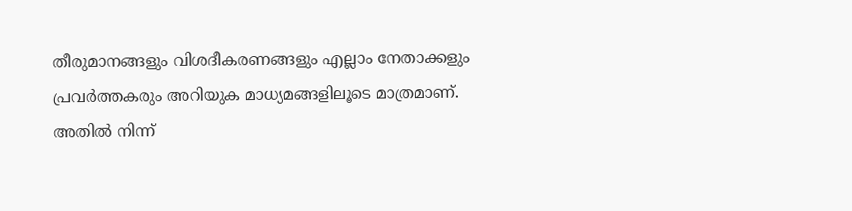തീരുമാനങ്ങളും വിശദീകരണങ്ങളും എല്ലാം നേതാക്കളും പ്രവർത്തകരും അറിയുക മാധ്യമങ്ങളിലൂടെ മാത്രമാണ്. അതിൽ നിന്ന്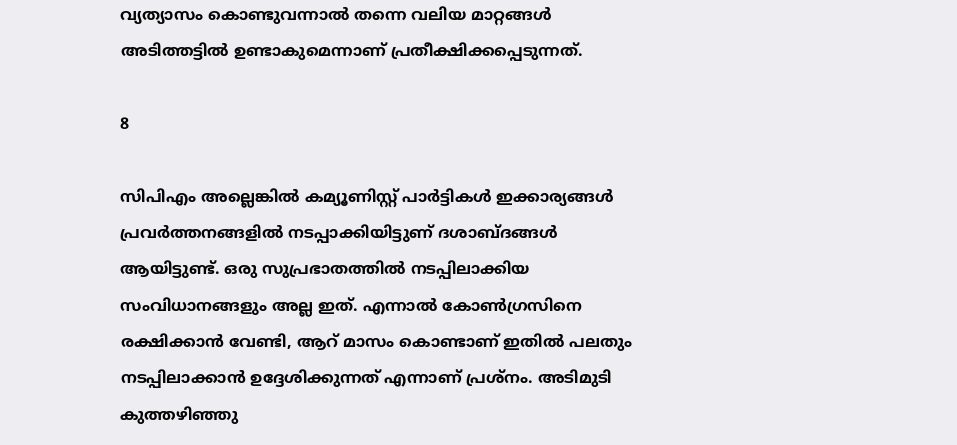വ്യത്യാസം കൊണ്ടുവന്നാൽ തന്നെ വലിയ മാറ്റങ്ങൾ അടിത്തട്ടിൽ ഉണ്ടാകുമെന്നാണ് പ്രതീക്ഷിക്കപ്പെടുന്നത്.

8

സിപിഎം അല്ലെങ്കിൽ കമ്യൂണിസ്റ്റ് പാർട്ടികൾ ഇക്കാര്യങ്ങൾ പ്രവർത്തനങ്ങളിൽ നടപ്പാക്കിയിട്ടുണ് ദശാബ്ദങ്ങൾ ആയിട്ടുണ്ട്. ഒരു സുപ്രഭാതത്തിൽ നടപ്പിലാക്കിയ സംവിധാനങ്ങളും അല്ല ഇത്. എന്നാൽ കോൺഗ്രസിനെ രക്ഷിക്കാൻ വേണ്ടി, ആറ് മാസം കൊണ്ടാണ് ഇതിൽ പലതും നടപ്പിലാക്കാൻ ഉദ്ദേശിക്കുന്നത് എന്നാണ് പ്രശ്‌നം. അടിമുടി കുത്തഴിഞ്ഞു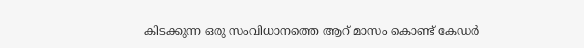കിടക്കുന്ന ഒരു സംവിധാനത്തെ ആറ് മാസം കൊണ്ട് കേഡർ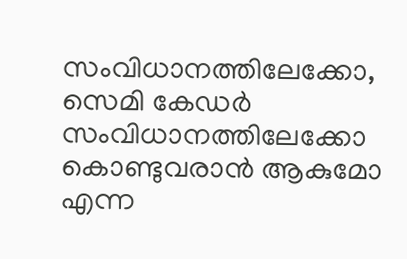സംവിധാനത്തിലേക്കോ, സെമി കേഡർ സംവിധാനത്തിലേക്കോ കൊണ്ടുവരാൻ ആകുമോ എന്ന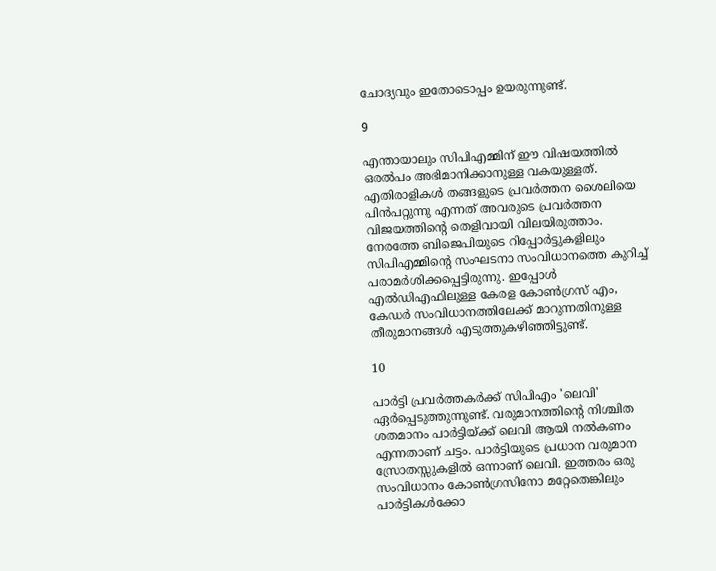ചോദ്യവും ഇതോടൊപ്പം ഉയരുന്നുണ്ട്.

9

എന്തായാലും സിപിഎമ്മിന് ഈ വിഷയത്തിൽ ഒരൽപം അഭിമാനിക്കാനുള്ള വകയുള്ളത്. എതിരാളികൾ തങ്ങളുടെ പ്രവർത്തന ശൈലിയെ പിൻപറ്റുന്നു എന്നത് അവരുടെ പ്രവർത്തന വിജയത്തിന്റെ തെളിവായി വിലയിരുത്താം. നേരത്തേ ബിജെപിയുടെ റിപ്പോർട്ടുകളിലും സിപിഎമ്മിന്റെ സംഘടനാ സംവിധാനത്തെ കുറിച്ച് പരാമർശിക്കപ്പെട്ടിരുന്നു. ഇപ്പോൾ എൽഡിഎഫിലുള്ള കേരള കോൺഗ്രസ് എം, കേഡർ സംവിധാനത്തിലേക്ക് മാറുന്നതിനുള്ള തീരുമാനങ്ങൾ എടുത്തുകഴിഞ്ഞിട്ടുണ്ട്.

10

പാർട്ടി പ്രവർത്തകർക്ക് സിപിഎം 'ലെവി' ഏർപ്പെടുത്തുന്നുണ്ട്. വരുമാനത്തിന്റെ നിശ്ചിത ശതമാനം പാർട്ടിയ്ക്ക് ലെവി ആയി നൽകണം എന്നതാണ് ചട്ടം. പാർട്ടിയുടെ പ്രധാന വരുമാന സ്രോതസ്സുകളിൽ ഒന്നാണ് ലെവി. ഇത്തരം ഒരു സംവിധാനം കോൺഗ്രസിനോ മറ്റേതെങ്കിലും പാർട്ടികൾക്കോ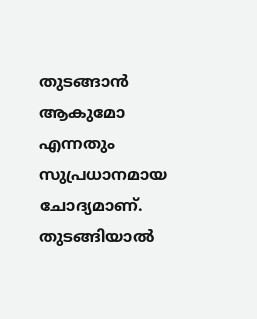തുടങ്ങാൻ ആകുമോ എന്നതും സുപ്രധാനമായ ചോദ്യമാണ്. തുടങ്ങിയാൽ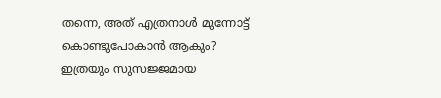തന്നെ, അത് എത്രനാൾ മുന്നോട്ട് കൊണ്ടുപോകാൻ ആകും? ഇത്രയും സുസജ്ജമായ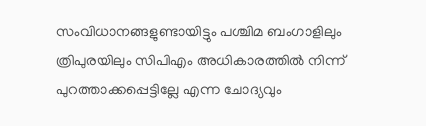സംവിധാനങ്ങളുണ്ടായിട്ടും പശ്ചിമ ബംഗാളിലും ത്രിപുരയിലും സിപിഎം അധികാരത്തിൽ നിന്ന് പുറത്താക്കപ്പെട്ടില്ലേ എന്ന ചോദ്യവും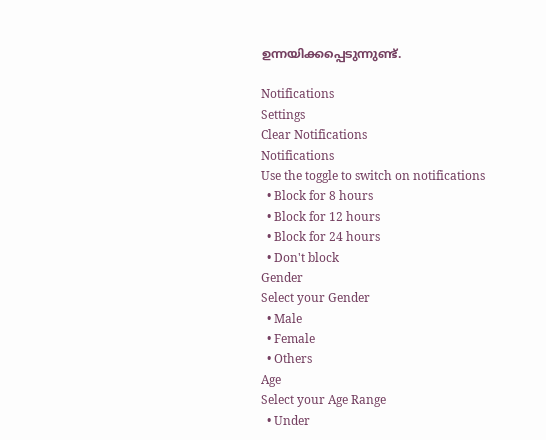ഉന്നയിക്കപ്പെടുന്നുണ്ട്.

Notifications
Settings
Clear Notifications
Notifications
Use the toggle to switch on notifications
  • Block for 8 hours
  • Block for 12 hours
  • Block for 24 hours
  • Don't block
Gender
Select your Gender
  • Male
  • Female
  • Others
Age
Select your Age Range
  • Under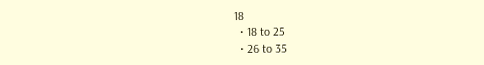18
  • 18 to 25
  • 26 to 35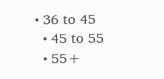• 36 to 45
  • 45 to 55
  • 55+